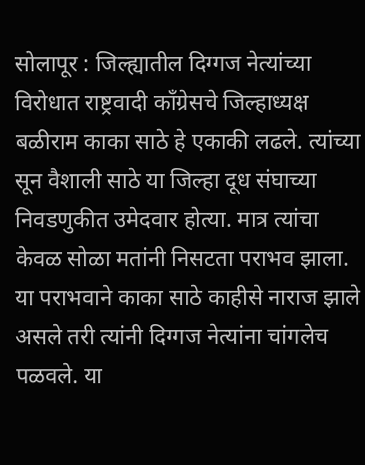सोलापूर : जिल्ह्यातील दिग्गज नेत्यांच्या विरोधात राष्ट्रवादी काँग्रेसचे जिल्हाध्यक्ष बळीराम काका साठे हे एकाकी लढले. त्यांच्या सून वैशाली साठे या जिल्हा दूध संघाच्या निवडणुकीत उमेदवार होत्या. मात्र त्यांचा केवळ सोळा मतांनी निसटता पराभव झाला. या पराभवाने काका साठे काहीसे नाराज झाले असले तरी त्यांनी दिग्गज नेत्यांना चांगलेच पळवले. या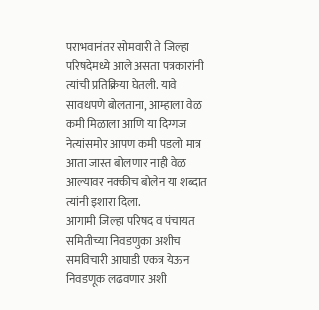पराभवानंतर सोमवारी ते जिल्हा परिषदेमध्ये आले असता पत्रकारांनी त्यांची प्रतिक्रिया घेतली. यावे सावधपणे बोलताना, आम्हाला वेळ कमी मिळाला आणि या दिग्गज नेत्यांसमोर आपण कमी पडलो मात्र आता जास्त बोलणार नाही वेळ आल्यावर नक्कीच बोलेन या शब्दात त्यांनी इशारा दिला.
आगामी जिल्हा परिषद व पंचायत समितीच्या निवडणुका अशीच समविचारी आघाडी एकत्र येऊन निवडणूक लढवणार अशी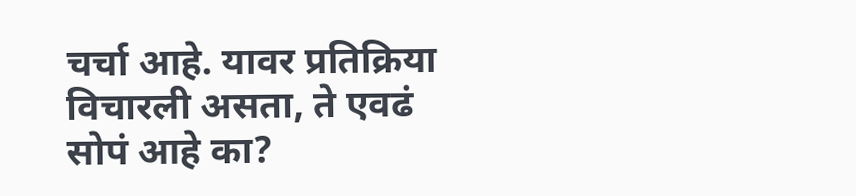चर्चा आहे. यावर प्रतिक्रिया विचारली असता, ते एवढं सोपं आहे का?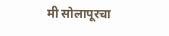मी सोलापूरचा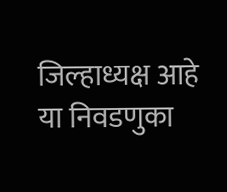जिल्हाध्यक्ष आहे या निवडणुका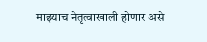माझ्याच नेतृत्वाखाली होणार असे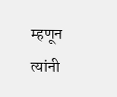म्हणून त्यांनी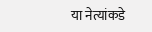या नेत्यांकडे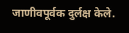जाणीवपूर्वक दुर्लक्ष केले.